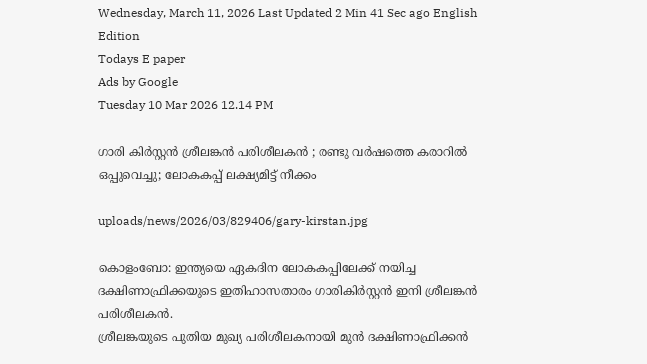Wednesday, March 11, 2026 Last Updated 2 Min 41 Sec ago English Edition
Todays E paper
Ads by Google
Tuesday 10 Mar 2026 12.14 PM

ഗാരി കിര്‍സ്റ്റന്‍ ശ്രീലങ്കന്‍ പരിശീലകന്‍ ; രണ്ടു വര്‍ഷത്തെ കരാറില്‍ ഒപ്പുവെച്ചു; ലോകകപ്പ് ലക്ഷ്യമിട്ട് നീക്കം

uploads/news/2026/03/829406/gary-kirstan.jpg

കൊളംബോ: ഇന്ത്യയെ ഏകദിന ലോകകപ്പിലേക്ക് നയിച്ച ദക്ഷിണാഫ്രിക്കയുടെ ഇതിഹാസതാരം ഗാരികിര്‍സ്റ്റന്‍ ഇനി ശ്രീലങ്കന്‍ പരിശീലകന്‍.
ശ്രീലങ്കയുടെ പുതിയ മുഖ്യ പരിശീലകനായി മുന്‍ ദക്ഷിണാഫ്രിക്കന്‍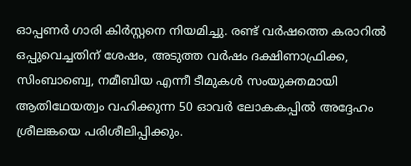ഓപ്പണര്‍ ഗാരി കിര്‍സ്റ്റനെ നിയമിച്ചു. രണ്ട് വര്‍ഷത്തെ കരാറില്‍ ഒപ്പുവെച്ചതിന് ശേഷം, അടുത്ത വര്‍ഷം ദക്ഷിണാഫ്രിക്ക, സിംബാബ്വെ, നമീബിയ എന്നീ ടീമുകള്‍ സംയുക്തമായി ആതിഥേയത്വം വഹിക്കുന്ന 50 ഓവര്‍ ലോകകപ്പില്‍ അദ്ദേഹം ശ്രീലങ്കയെ പരിശീലിപ്പിക്കും.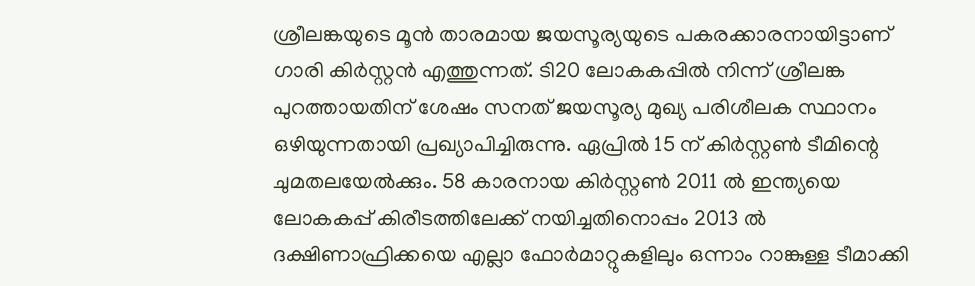ശ്രീലങ്കയുടെ മൂന്‍ താരമായ ജയസൂര്യയുടെ പകരക്കാരനായിട്ടാണ് ഗാരി കിര്‍സ്റ്റന്‍ എത്തുന്നത്. ടി20 ലോകകപ്പില്‍ നിന്ന് ശ്രീലങ്ക പുറത്തായതിന് ശേഷം സനത് ജയസൂര്യ മുഖ്യ പരിശീലക സ്ഥാനം ഒഴിയുന്നതായി പ്രഖ്യാപിച്ചിരുന്നു. ഏപ്രില്‍ 15 ന് കിര്‍സ്റ്റണ്‍ ടീമിന്റെ ചുമതലയേല്‍ക്കും. 58 കാരനായ കിര്‍സ്റ്റണ്‍ 2011 ല്‍ ഇന്ത്യയെ ലോകകപ്പ് കിരീടത്തിലേക്ക് നയിച്ചതിനൊപ്പം 2013 ല്‍ ദക്ഷിണാഫ്രിക്കയെ എല്ലാ ഫോര്‍മാറ്റുകളിലും ഒന്നാം റാങ്കുള്ള ടീമാക്കി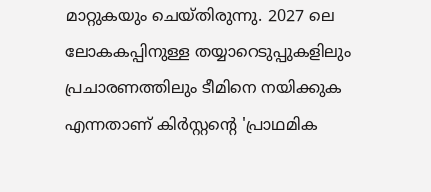മാറ്റുകയും ചെയ്തിരുന്നു. 2027 ലെ ലോകകപ്പിനുള്ള തയ്യാറെടുപ്പുകളിലും പ്രചാരണത്തിലും ടീമിനെ നയിക്കുക എന്നതാണ് കിര്‍സ്റ്റന്റെ 'പ്രാഥമിക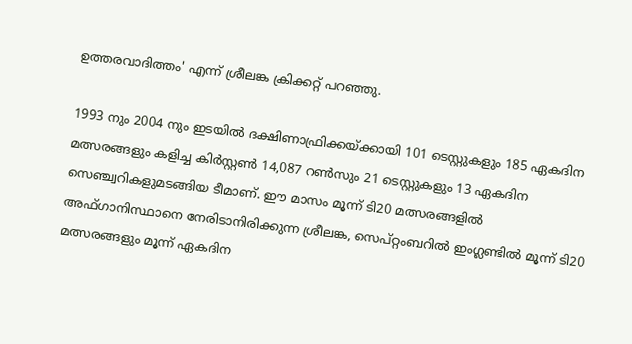ഉത്തരവാദിത്തം' എന്ന് ശ്രീലങ്ക ക്രിക്കറ്റ് പറഞ്ഞു.

1993 നും 2004 നും ഇടയില്‍ ദക്ഷിണാഫ്രിക്കയ്ക്കായി 101 ടെസ്റ്റുകളും 185 ഏകദിന മത്സരങ്ങളും കളിച്ച കിര്‍സ്റ്റണ്‍ 14,087 റണ്‍സും 21 ടെസ്റ്റുകളും 13 ഏകദിന സെഞ്ച്വറികളുമടങ്ങിയ ടീമാണ്. ഈ മാസം മൂന്ന് ടി20 മത്സരങ്ങളില്‍ അഫ്ഗാനിസ്ഥാനെ നേരിടാനിരിക്കുന്ന ശ്രീലങ്ക, സെപ്റ്റംബറില്‍ ഇംഗ്ലണ്ടില്‍ മൂന്ന് ടി20 മത്സരങ്ങളും മൂന്ന് ഏകദിന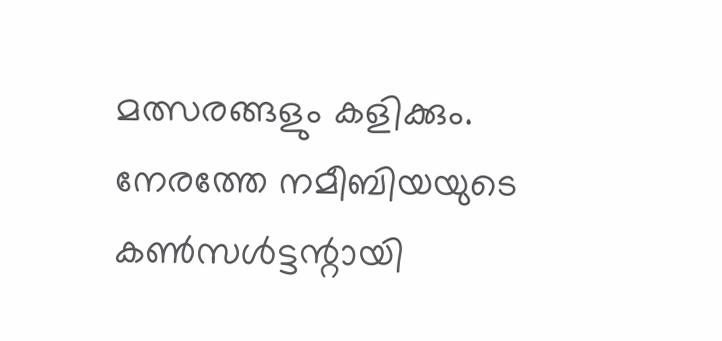മത്സരങ്ങളും കളിക്കും. നേരത്തേ നമീബിയയുടെ കണ്‍സള്‍ട്ടന്റായി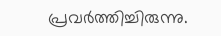പ്രവര്‍ത്തിച്ചിരുന്നു.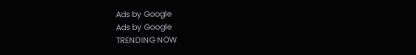Ads by Google
Ads by Google
TRENDING NOW